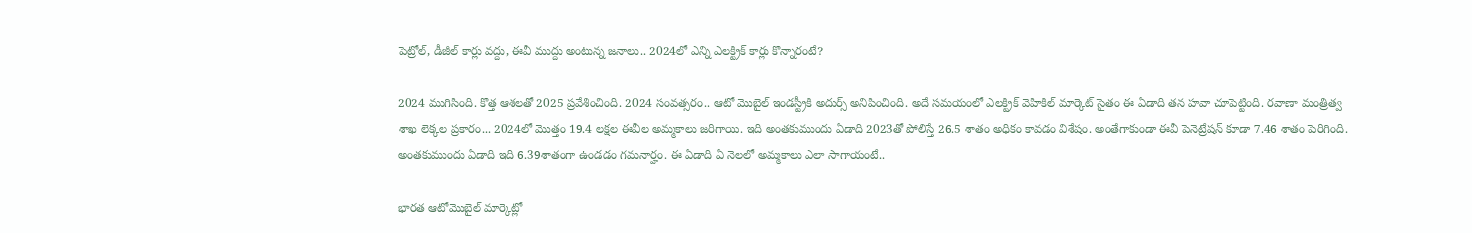పెట్రోల్‌, డీజీల్‌ కార్లు వద్దు, ఈవీ ముద్దు అంటున్న జనాలు.. 2024లో ఎన్ని ఎలక్ట్రిక్‌ కార్లు కొన్నారంటే?

2024 ముగిసింది. కొత్త ఆశలతో 2025 ప్రవేశించింది. 2024 సంవత్సరం.. ఆటో మొబైల్ ఇండస్ట్రీకి అదుర్స్ అనిపించింది. అదే సమయంలో ఎలక్ట్రిక్ వెహికిల్ మార్కెట్ సైతం ఈ ఏడాది తన హవా చూపెట్టింది. రవాణా మంత్రిత్వ శాఖ లెక్కల ప్రకారం... 2024లో మొత్తం 19.4 లక్షల ఈవీల అమ్మకాలు జరిగాయి. ఇది అంతకుముందు ఏడాది 2023తో పోలిస్తే 26.5 శాతం అధికం కావడం విశేషం. అంతేగాకుండా ఈవీ పెనెట్రేషన్ కూడా 7.46 శాతం పెరిగింది. అంతకుముందు ఏడాది ఇది 6.39శాతంగా ఉండడం గమనార్హం. ఈ ఏడాది ఏ నెలలో అమ్మకాలు ఎలా సాగాయంటే..

భారత ఆటోమొబైల్ మార్కెట్లో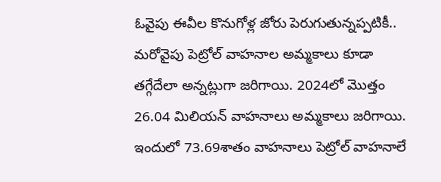ఓవైపు ఈవీల కొనుగోళ్ల జోరు పెరుగుతున్నప్పటికీ.. మరోవైపు పెట్రోల్ వాహనాల అమ్మకాలు కూడా తగ్గేదేలా అన్నట్లుగా జరిగాయి. 2024లో మొత్తం 26.04 మిలియన్ వాహనాలు అమ్మకాలు జరిగాయి. ఇందులో 73.69శాతం వాహనాలు పెట్రోల్ వాహనాలే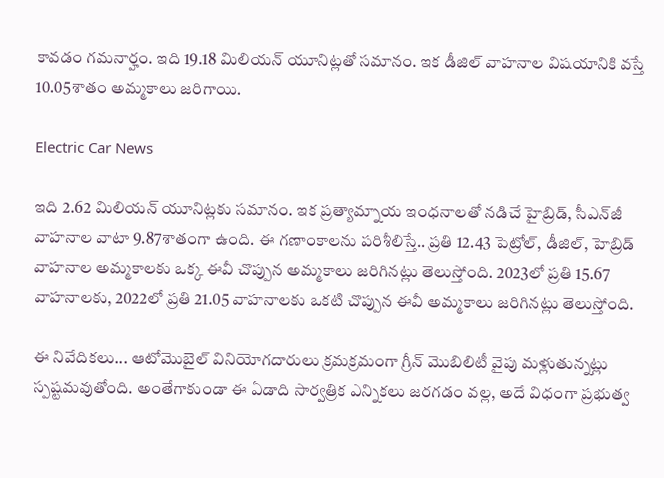కావడం గమనార్హం. ఇది 19.18 మిలియన్ యూనిట్లతో సమానం. ఇక డీజిల్ వాహనాల విషయానికి వస్తే 10.05శాతం అమ్మకాలు జరిగాయి.

Electric Car News

ఇది 2.62 మిలియన్ యూనిట్లకు సమానం. ఇక ప్రత్యామ్నాయ ఇంధనాలతో నడిచే హైబ్రిడ్, సీఎన్‌జీ వాహనాల వాటా 9.87శాతంగా ఉంది. ఈ గణాంకాలను పరిశీలిస్తే.. ప్రతి 12.43 పెట్రోల్, డీజిల్, హెబ్రిడ్ వాహనాల అమ్మకాలకు ఒక్క ఈవీ చొప్పున అమ్మకాలు జరిగినట్లు తెలుస్తోంది. 2023లో ప్రతి 15.67 వాహనాలకు, 2022లో ప్రతి 21.05 వాహనాలకు ఒకటి చొప్పున ఈవీ అమ్మకాలు జరిగినట్లు తెలుస్తోంది.

ఈ నివేదికలు... ఆటోమొబైల్ వినియోగదారులు క్రమక్రమంగా గ్రీన్ మొబిలిటీ వైపు మళ్లుతున్నట్లు స్పష్టమవుతోంది. అంతేగాకుండా ఈ ఏడాది సార్వత్రిక ఎన్నికలు జరగడం వల్ల, అదే విధంగా ప్రభుత్వ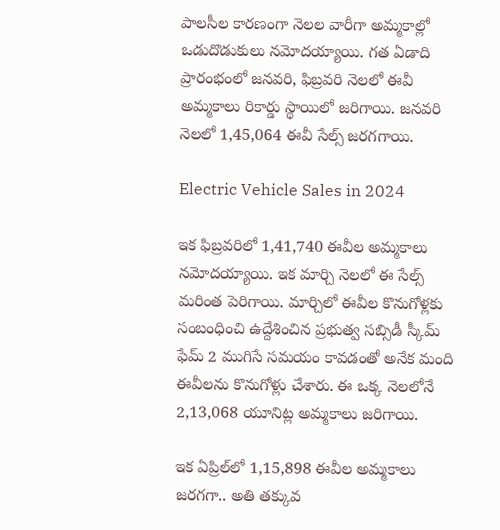పాలసీల కారణంగా నెలల వారీగా అమ్మకాల్లో ఒడుదొడుకులు నమోదయ్యాయి. గత ఏడాది ప్రారంభంలో జనవరి, ఫిబ్రవరి నెలలో ఈవీ అమ్మకాలు రికార్డు స్థాయిలో జరిగాయి. జనవరి నెలలో 1,45,064 ఈవీ సేల్స్ జరగగాయి.

Electric Vehicle Sales in 2024

ఇక ఫిబ్రవరిలో 1,41,740 ఈవీల అమ్మకాలు నమోదయ్యాయి. ఇక మార్చి నెలలో ఈ సేల్స్ మరింత పెరిగాయి. మార్చిలో ఈవీల కొనుగోళ్లకు సంబంధించి ఉద్దేశించిన ప్రభుత్వ సబ్సిడీ స్కీమ్ ఫేమ్ 2 ముగిసే సమయం కావడంతో అనేక మంది ఈవీలను కొనుగోళ్లు చేశారు. ఈ ఒక్క నెలలోనే 2,13,068 యూనిట్ల అమ్మకాలు జరిగాయి.

ఇక ఏప్రిల్‌లో 1,15,898 ఈవీల అమ్మకాలు జరగగా.. అతి తక్కువ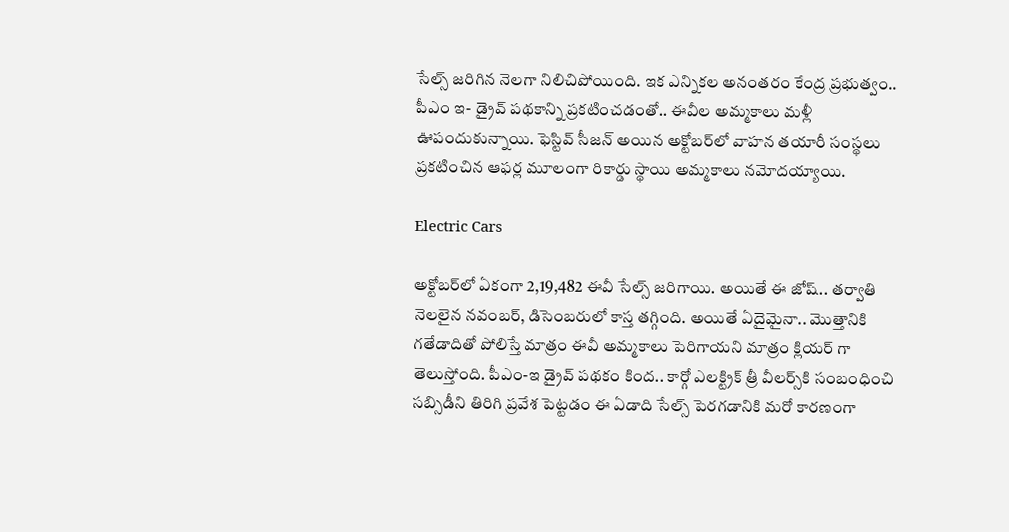సేల్స్ జరిగిన నెలగా నిలిచిపోయింది. ఇక ఎన్నికల అనంతరం కేంద్ర ప్రభుత్వం.. పీఎం ఇ- డ్రైవ్ పథకాన్ని ప్రకటించడంతో.. ఈవీల అమ్మకాలు మళ్లీ ఊపందుకున్నాయి. ఫెస్టివ్ సీజన్ అయిన అక్టోబర్‌లో వాహన తయారీ సంస్థలు ప్రకటించిన ఆఫర్ల మూలంగా రికార్డు స్థాయి అమ్మకాలు నమోదయ్యాయి.

Electric Cars

అక్టోబర్‌లో ఏకంగా 2,19,482 ఈవీ సేల్స్ జరిగాయి. అయితే ఈ జోష్.. తర్వాతి నెలలైన నవంబర్, డిసెంబరులో కాస్త తగ్గింది. అయితే ఏదైమైనా.. మొత్తానికి గతేడాదితో పోలిస్తే మాత్రం ఈవీ అమ్మకాలు పెరిగాయని మాత్రం క్లియర్ గా తెలుస్తోంది. పీఎం-ఇ డ్రైవ్ పథకం కింద.. కార్గో ఎలక్ట్రిక్ త్రీ వీలర్స్‌కి సంబంధించి సబ్సిడీని తిరిగి ప్రవేశ పెట్టడం ఈ ఏడాది సేల్స్ పెరగడానికి మరో కారణంగా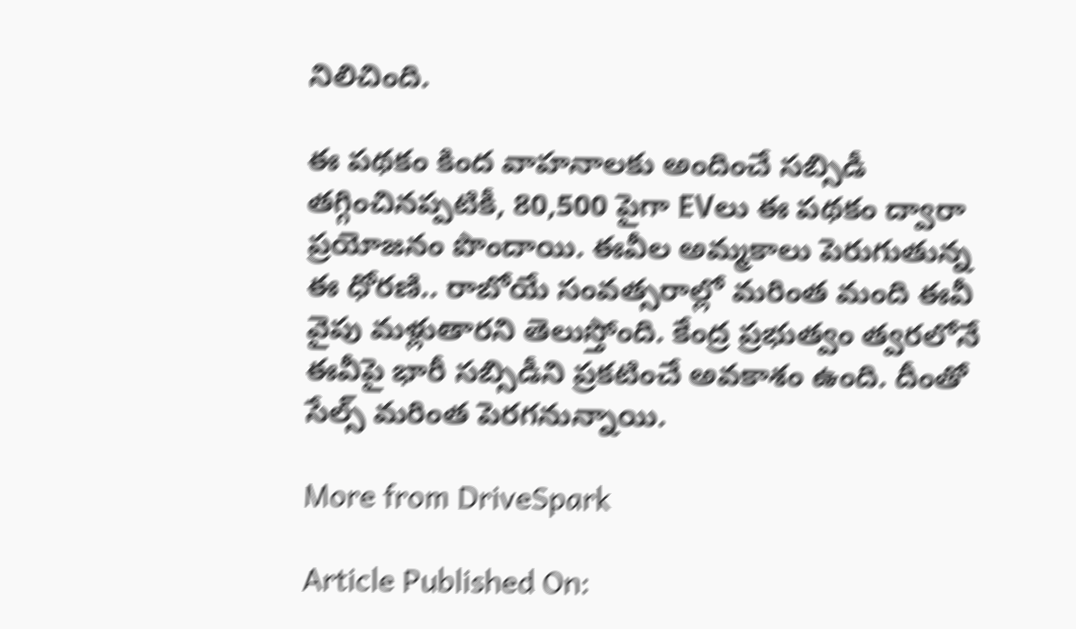నిలిచింది.

ఈ పథకం కింద వాహనాలకు అందించే సబ్సిడీ తగ్గించినప్పటికీ, 80,500 పైగా EVలు ఈ పథకం ద్వారా ప్రయోజనం పొందాయి. ఈవీల అమ్మకాలు పెరుగుతున్న ఈ ధోరణి.. రాబోయే సంవత్సరాల్లో మరింత మంది ఈవీ వైపు మళ్లుతారని తెలుస్తోంది. కేంద్ర ప్రభుత్వం త్వరలోనే ఈవీపై భారీ సబ్సిడీని ప్రకటించే అవకాశం ఉంది. దీంతో సేల్స్‌ మరింత పెరగనున్నాయి.

More from DriveSpark

Article Published On: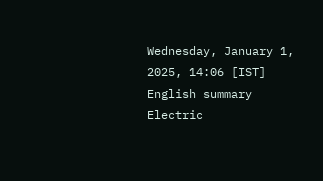Wednesday, January 1, 2025, 14:06 [IST]
English summary
Electric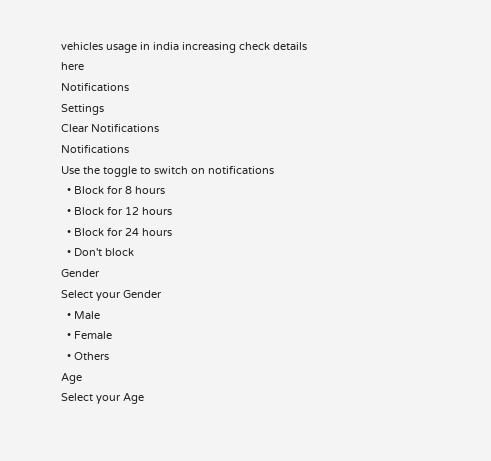vehicles usage in india increasing check details here
Notifications
Settings
Clear Notifications
Notifications
Use the toggle to switch on notifications
  • Block for 8 hours
  • Block for 12 hours
  • Block for 24 hours
  • Don't block
Gender
Select your Gender
  • Male
  • Female
  • Others
Age
Select your Age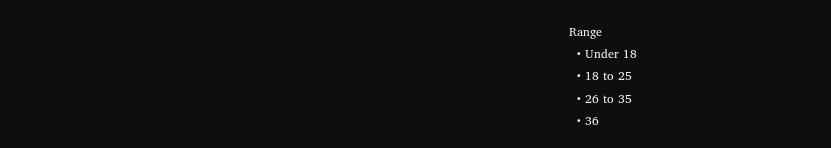Range
  • Under 18
  • 18 to 25
  • 26 to 35
  • 36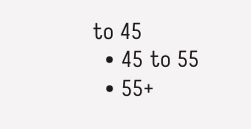to 45
  • 45 to 55
  • 55+